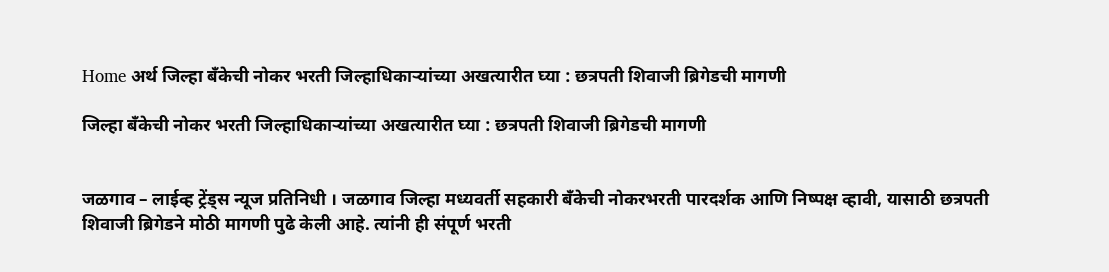Home अर्थ जिल्हा बँकेची नोकर भरती जिल्हाधिकाऱ्यांच्या अखत्यारीत घ्या : छत्रपती शिवाजी ब्रिगेडची मागणी

जिल्हा बँकेची नोकर भरती जिल्हाधिकाऱ्यांच्या अखत्यारीत घ्या : छत्रपती शिवाजी ब्रिगेडची मागणी


जळगाव – लाईव्ह ट्रेंड्स न्यूज प्रतिनिधी । जळगाव जिल्हा मध्यवर्ती सहकारी बँकेची नोकरभरती पारदर्शक आणि निष्पक्ष व्हावी, यासाठी छत्रपती शिवाजी ब्रिगेडने मोठी मागणी पुढे केली आहे. त्यांनी ही संपूर्ण भरती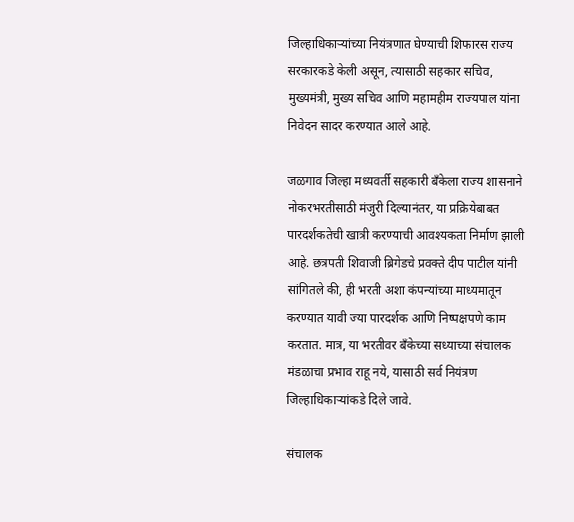जिल्हाधिकाऱ्यांच्या नियंत्रणात घेण्याची शिफारस राज्य सरकारकडे केली असून, त्यासाठी सहकार सचिव, मुख्यमंत्री, मुख्य सचिव आणि महामहीम राज्यपाल यांना निवेदन सादर करण्यात आले आहे.

जळगाव जिल्हा मध्यवर्ती सहकारी बँकेला राज्य शासनाने नोकरभरतीसाठी मंजुरी दिल्यानंतर, या प्रक्रियेबाबत पारदर्शकतेची खात्री करण्याची आवश्यकता निर्माण झाली आहे. छत्रपती शिवाजी ब्रिगेडचे प्रवक्ते दीप पाटील यांनी सांगितले की, ही भरती अशा कंपन्यांच्या माध्यमातून करण्यात यावी ज्या पारदर्शक आणि निष्पक्षपणे काम करतात. मात्र, या भरतीवर बँकेच्या सध्याच्या संचालक मंडळाचा प्रभाव राहू नये, यासाठी सर्व नियंत्रण जिल्हाधिकाऱ्यांकडे दिले जावे.

संचालक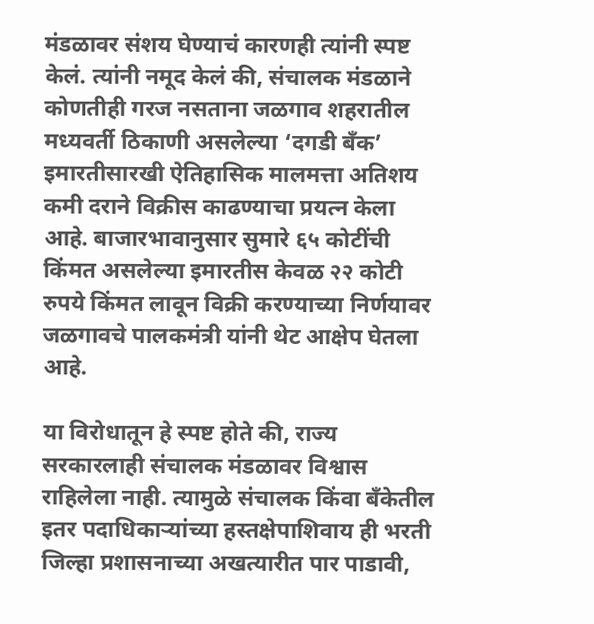मंडळावर संशय घेण्याचं कारणही त्यांनी स्पष्ट केलं. त्यांनी नमूद केलं की, संचालक मंडळाने कोणतीही गरज नसताना जळगाव शहरातील मध्यवर्ती ठिकाणी असलेल्या ‘दगडी बँक’ इमारतीसारखी ऐतिहासिक मालमत्ता अतिशय कमी दराने विक्रीस काढण्याचा प्रयत्न केला आहे. बाजारभावानुसार सुमारे ६५ कोटींची किंमत असलेल्या इमारतीस केवळ २२ कोटी रुपये किंमत लावून विक्री करण्याच्या निर्णयावर जळगावचे पालकमंत्री यांनी थेट आक्षेप घेतला आहे.

या विरोधातून हे स्पष्ट होते की, राज्य सरकारलाही संचालक मंडळावर विश्वास राहिलेला नाही. त्यामुळे संचालक किंवा बँकेतील इतर पदाधिकाऱ्यांच्या हस्तक्षेपाशिवाय ही भरती जिल्हा प्रशासनाच्या अखत्यारीत पार पाडावी,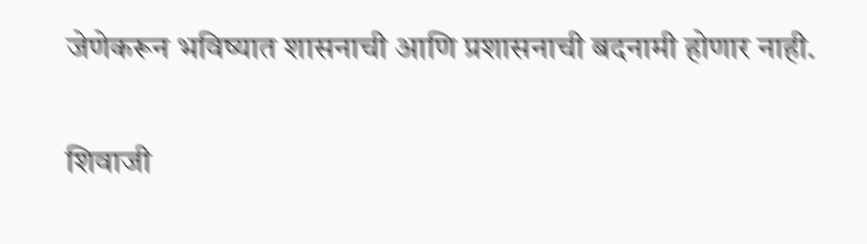जेणेकरून भविष्यात शासनाची आणि प्रशासनाची बदनामी होणार नाही.

शिवाजी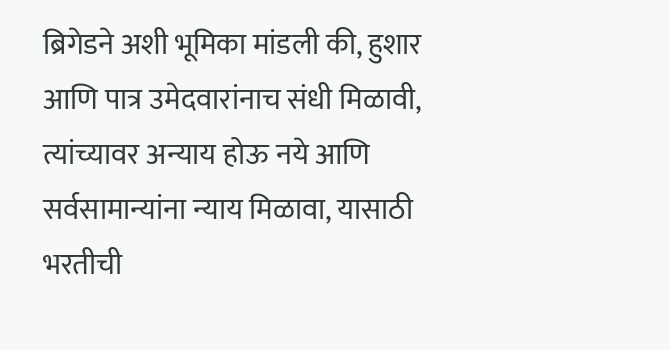ब्रिगेडने अशी भूमिका मांडली की, हुशार आणि पात्र उमेदवारांनाच संधी मिळावी, त्यांच्यावर अन्याय होऊ नये आणि सर्वसामान्यांना न्याय मिळावा, यासाठी भरतीची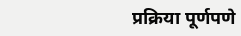प्रक्रिया पूर्णपणे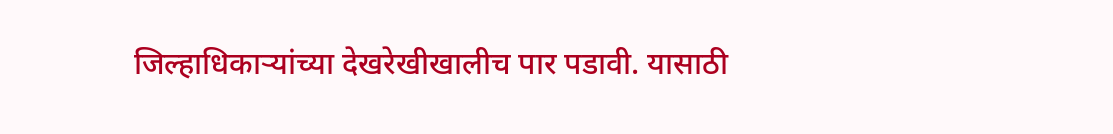जिल्हाधिकाऱ्यांच्या देखरेखीखालीच पार पडावी. यासाठी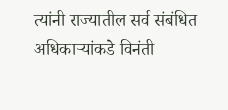त्यांनी राज्यातील सर्व संबंधित अधिकाऱ्यांकडे विनंती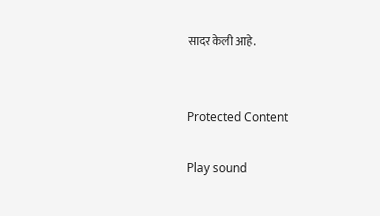सादर केली आहे.


Protected Content

Play sound